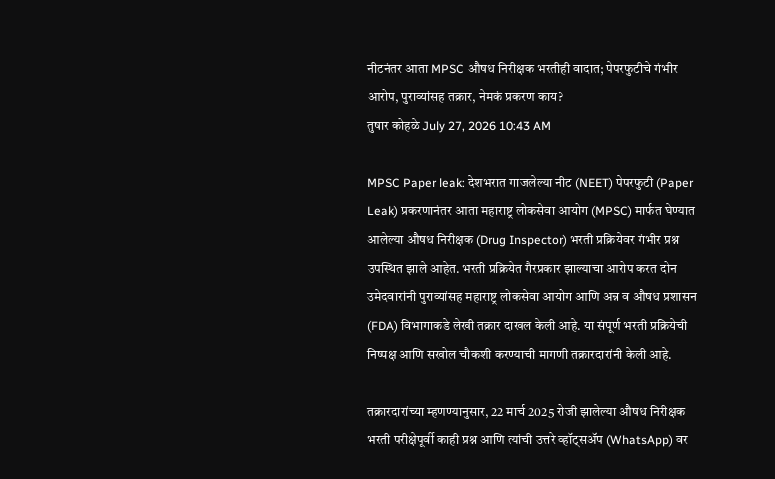नीटनंतर आता MPSC औषध निरीक्षक भरतीही वादात; पेपरफुटीचे गंभीर आरोप, पुराव्यांसह तक्रार, नेमकं प्रकरण काय?
तुषार कोहळे July 27, 2026 10:43 AM

MPSC Paper leak: देशभरात गाजलेल्या नीट (NEET) पेपरफुटी (Paper Leak) प्रकरणानंतर आता महाराष्ट्र लोकसेवा आयोग (MPSC) मार्फत घेण्यात आलेल्या औषध निरीक्षक (Drug Inspector) भरती प्रक्रियेवर गंभीर प्रश्न उपस्थित झाले आहेत. भरती प्रक्रियेत गैरप्रकार झाल्याचा आरोप करत दोन उमेदवारांनी पुराव्यांसह महाराष्ट्र लोकसेवा आयोग आणि अन्न व औषध प्रशासन (FDA) विभागाकडे लेखी तक्रार दाखल केली आहे. या संपूर्ण भरती प्रक्रियेची निष्पक्ष आणि सखोल चौकशी करण्याची मागणी तक्रारदारांनी केली आहे.

तक्रारदारांच्या म्हणण्यानुसार, 22 मार्च 2025 रोजी झालेल्या औषध निरीक्षक भरती परीक्षेपूर्वी काही प्रश्न आणि त्यांची उत्तरे व्हॉट्सॲप (WhatsApp) वर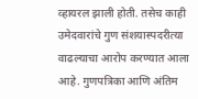व्हायरल झाली होती. तसेच काही उमेदवारांचे गुण संशयास्पदरीत्या वाढल्याचा आरोप करण्यात आला आहे. गुणपत्रिका आणि अंतिम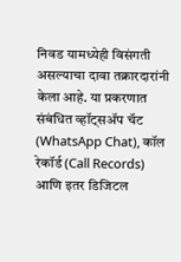निवड यामध्येही विसंगती असल्याचा दावा तक्रारदारांनी केला आहे. या प्रकरणात संबंधित व्हॉट्सॲप चॅट (WhatsApp Chat), कॉल रेकॉर्ड (Call Records) आणि इतर डिजिटल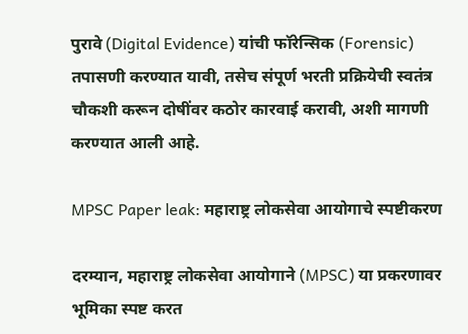पुरावे (Digital Evidence) यांची फॉरेन्सिक (Forensic) तपासणी करण्यात यावी, तसेच संपूर्ण भरती प्रक्रियेची स्वतंत्र चौकशी करून दोषींवर कठोर कारवाई करावी, अशी मागणी करण्यात आली आहे.

MPSC Paper leak: महाराष्ट्र लोकसेवा आयोगाचे स्पष्टीकरण

दरम्यान, महाराष्ट्र लोकसेवा आयोगाने (MPSC) या प्रकरणावर भूमिका स्पष्ट करत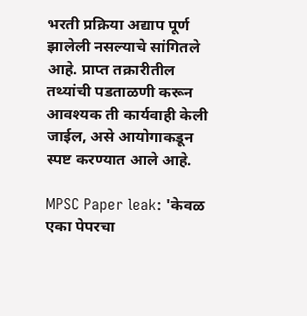भरती प्रक्रिया अद्याप पूर्ण झालेली नसल्याचे सांगितले आहे. प्राप्त तक्रारीतील तथ्यांची पडताळणी करून आवश्यक ती कार्यवाही केली जाईल, असे आयोगाकडून स्पष्ट करण्यात आले आहे.

MPSC Paper leak: 'केवळ एका पेपरचा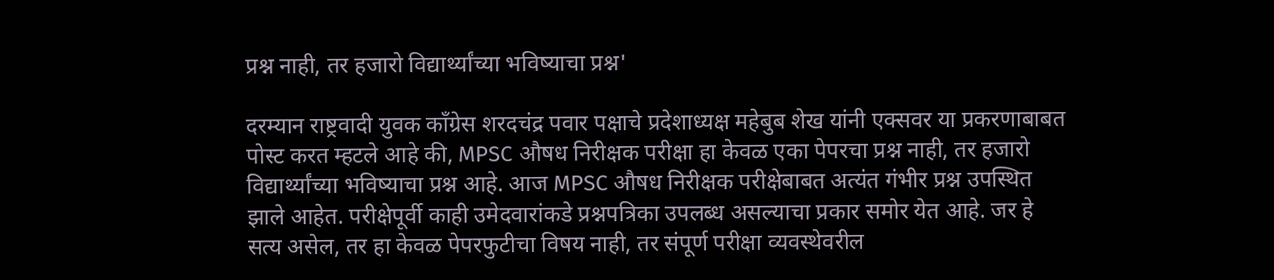प्रश्न नाही, तर हजारो विद्यार्थ्यांच्या भविष्याचा प्रश्न'

दरम्यान राष्ट्रवादी युवक काँग्रेस शरदचंद्र पवार पक्षाचे प्रदेशाध्यक्ष महेबुब शेख यांनी एक्सवर या प्रकरणाबाबत पोस्ट करत म्हटले आहे की, MPSC औषध निरीक्षक परीक्षा हा केवळ एका पेपरचा प्रश्न नाही, तर हजारो विद्यार्थ्यांच्या भविष्याचा प्रश्न आहे. आज MPSC औषध निरीक्षक परीक्षेबाबत अत्यंत गंभीर प्रश्न उपस्थित झाले आहेत. परीक्षेपूर्वी काही उमेदवारांकडे प्रश्नपत्रिका उपलब्ध असल्याचा प्रकार समोर येत आहे. जर हे सत्य असेल, तर हा केवळ पेपरफुटीचा विषय नाही, तर संपूर्ण परीक्षा व्यवस्थेवरील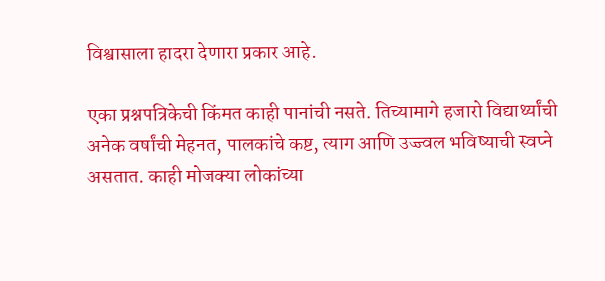विश्वासाला हादरा देणारा प्रकार आहे.

एका प्रश्नपत्रिकेची किंमत काही पानांची नसते. तिच्यामागे हजारो विद्यार्थ्यांची अनेक वर्षांची मेहनत, पालकांचे कष्ट, त्याग आणि उज्ज्वल भविष्याची स्वप्ने असतात. काही मोजक्या लोकांच्या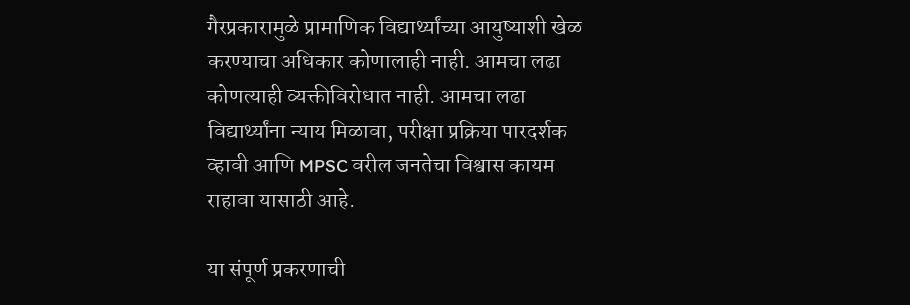गैरप्रकारामुळे प्रामाणिक विद्यार्थ्यांच्या आयुष्याशी खेळ करण्याचा अधिकार कोणालाही नाही. आमचा लढा कोणत्याही व्यक्तीविरोधात नाही. आमचा लढा विद्यार्थ्यांना न्याय मिळावा, परीक्षा प्रक्रिया पारदर्शक व्हावी आणि MPSC वरील जनतेचा विश्वास कायम राहावा यासाठी आहे.

या संपूर्ण प्रकरणाची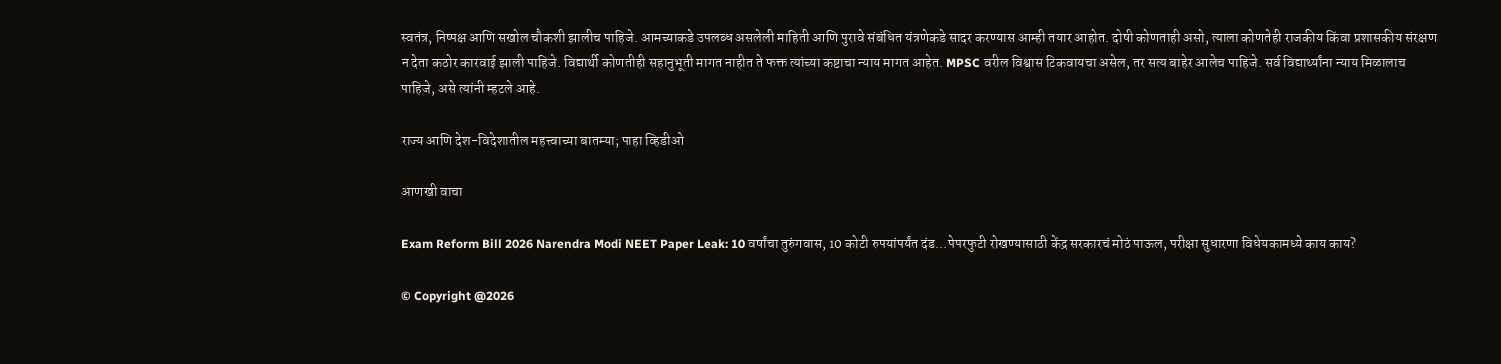स्वतंत्र, निष्पक्ष आणि सखोल चौकशी झालीच पाहिजे. आमच्याकडे उपलब्ध असलेली माहिती आणि पुरावे संबंधित यंत्रणेकडे सादर करण्यास आम्ही तयार आहोत. दोषी कोणताही असो, त्याला कोणतेही राजकीय किंवा प्रशासकीय संरक्षण न देता कठोर कारवाई झाली पाहिजे. विद्यार्थी कोणतीही सहानुभूती मागत नाहीत ते फक्त त्यांच्या कष्टाचा न्याय मागत आहेत. MPSC वरील विश्वास टिकवायचा असेल, तर सत्य बाहेर आलेच पाहिजे. सर्व विद्यार्थ्यांना न्याय मिळालाच पाहिजे, असे त्यांनी म्हटले आहे.

राज्य आणि देश-विदेशातील महत्त्वाच्या बातम्या; पाहा व्हिडीओ

आणखी वाचा

Exam Reform Bill 2026 Narendra Modi NEET Paper Leak: 10 वर्षांचा तुरुंगवास, 10 कोटी रुपयांपर्यंत दंड...पेपरफुटी रोखण्यासाठी केंद्र सरकारचं मोठं पाऊल, परीक्षा सुधारणा विधेयकामध्ये काय काय?

© Copyright @2026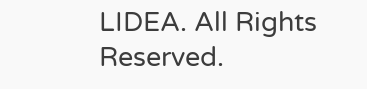LIDEA. All Rights Reserved.